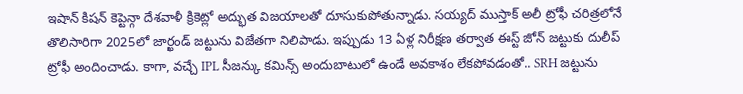ఇషాన్ కిషన్ కెప్టెన్గా దేశవాళీ క్రికెట్లో అద్భుత విజయాలతో దూసుకుపోతున్నాడు. సయ్యద్ ముస్తాక్ అలీ ట్రోఫీ చరిత్రలోనే తొలిసారిగా 2025లో జార్ఖండ్ జట్టును విజేతగా నిలిపాడు. ఇప్పుడు 13 ఏళ్ల నిరీక్షణ తర్వాత ఈస్ట్ జోన్ జట్టుకు దులీప్ ట్రోఫీ అందించాడు. కాగా, వచ్చే IPL సీజన్కు కమిన్స్ అందుబాటులో ఉండే అవకాశం లేకపోవడంతో.. SRH జట్టును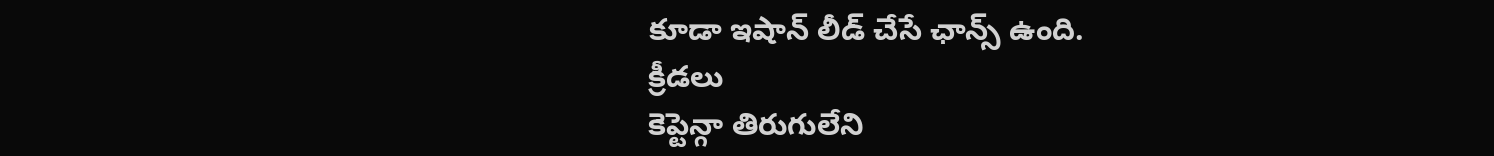కూడా ఇషాన్ లీడ్ చేసే ఛాన్స్ ఉంది.
క్రీడలు
కెప్టెన్గా తిరుగులేని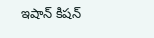ఇషాన్ కిషన్